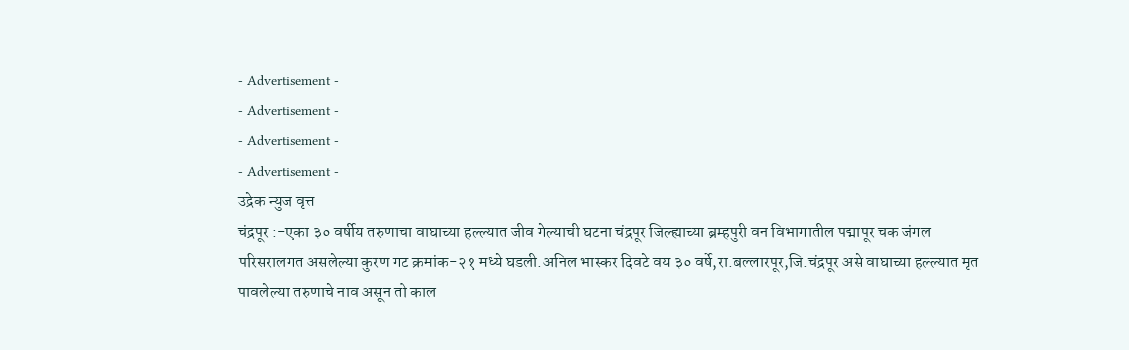- Advertisement -
- Advertisement -
- Advertisement -
- Advertisement -
उद्रेक न्युज वृत्त
चंद्रपूर :-एका ३० वर्षीय तरुणाचा वाघाच्या हल्ल्यात जीव गेल्याची घटना चंद्रपूर जिल्ह्याच्या ब्रम्हपुरी वन विभागातील पद्मापूर चक जंगल परिसरालगत असलेल्या कुरण गट क्रमांक-२१ मध्ये घडली.अनिल भास्कर दिवटे वय ३० वर्षे,रा.बल्लारपूर,जि.चंद्रपूर असे वाघाच्या हल्ल्यात मृत पावलेल्या तरुणाचे नाव असून तो काल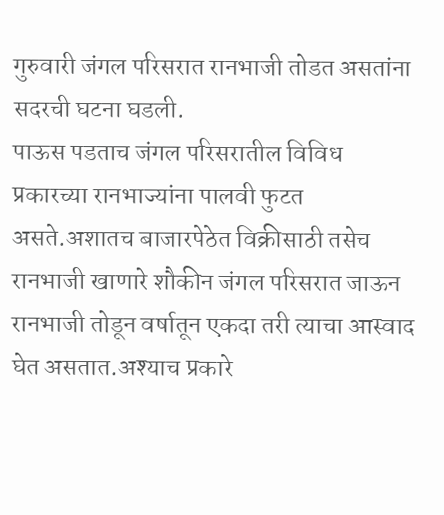गुरुवारी जंगल परिसरात रानभाजी तोडत असतांना सदरची घटना घडली.
पाऊस पडताच जंगल परिसरातील विविध प्रकारच्या रानभाज्यांना पालवी फुटत असते.अशातच बाजारपेठेत विक्रीसाठी तसेच रानभाजी खाणारे शौकीन जंगल परिसरात जाऊन रानभाजी तोडून वर्षातून एकदा तरी त्याचा आस्वाद घेत असतात.अश्याच प्रकारे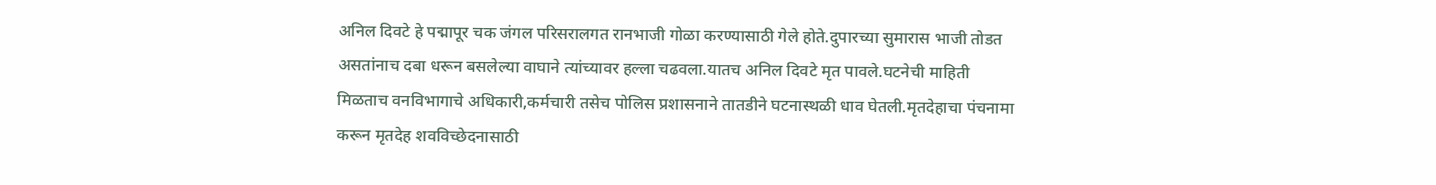अनिल दिवटे हे पद्मापूर चक जंगल परिसरालगत रानभाजी गोळा करण्यासाठी गेले होते.दुपारच्या सुमारास भाजी तोडत असतांनाच दबा धरून बसलेल्या वाघाने त्यांच्यावर हल्ला चढवला.यातच अनिल दिवटे मृत पावले.घटनेची माहिती मिळताच वनविभागाचे अधिकारी,कर्मचारी तसेच पोलिस प्रशासनाने तातडीने घटनास्थळी धाव घेतली.मृतदेहाचा पंचनामा करून मृतदेह शवविच्छेदनासाठी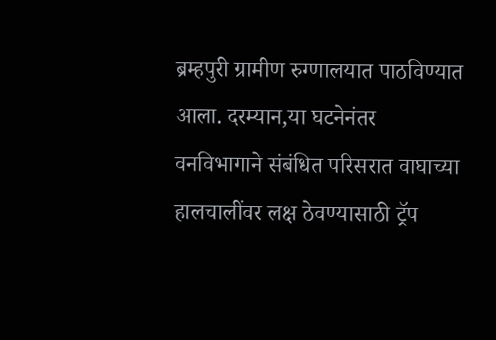ब्रम्हपुरी ग्रामीण रुग्णालयात पाठविण्यात आला. दरम्यान,या घटनेनंतर वनविभागाने संबंधित परिसरात वाघाच्या हालचालींवर लक्ष ठेवण्यासाठी ट्रॅप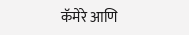कॅमेरे आणि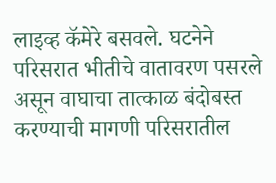लाइव्ह कॅमेरे बसवले. घटनेने परिसरात भीतीचे वातावरण पसरले असून वाघाचा तात्काळ बंदोबस्त करण्याची मागणी परिसरातील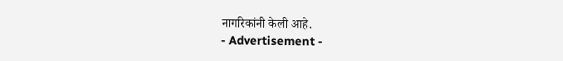नागरिकांनी केली आहे.
- Advertisement -